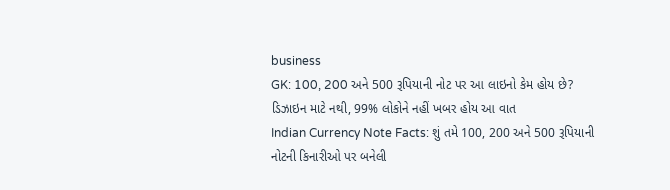business
GK: 100, 200 અને 500 રૂપિયાની નોટ પર આ લાઇનો કેમ હોય છે? ડિઝાઇન માટે નથી, 99% લોકોને નહીં ખબર હોય આ વાત
Indian Currency Note Facts: શું તમે 100, 200 અને 500 રૂપિયાની નોટની કિનારીઓ પર બનેલી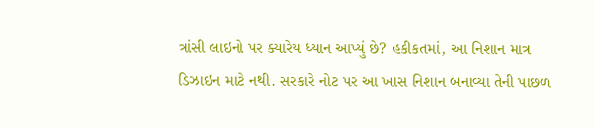ત્રાંસી લાઇનો પર ક્યારેય ધ્યાન આપ્યું છે? હકીકતમાં, આ નિશાન માત્ર ડિઝાઇન માટે નથી. સરકારે નોટ પર આ ખાસ નિશાન બનાવ્યા તેની પાછળ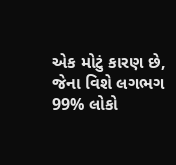એક મોટું કારણ છે, જેના વિશે લગભગ 99% લોકો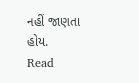નહીં જાણતા હોય.
Read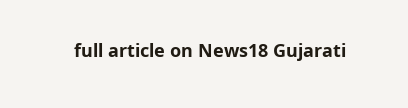full article on News18 Gujarati